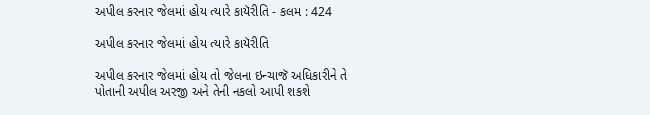અપીલ કરનાર જેલમાં હોય ત્યારે કાયૅરીતિ - કલમ : 424

અપીલ કરનાર જેલમાં હોય ત્યારે કાયૅરીતિ

અપીલ કરનાર જેલમાં હોય તો જેલના ઇન્ચાજૅ અધિકારીને તે પોતાની અપીલ અરજી અને તેની નકલો આપી શકશે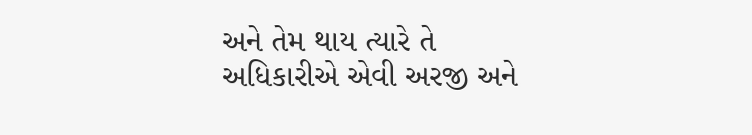અને તેમ થાય ત્યારે તે અધિકારીએ એવી અરજી અને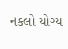નકલો યોગ્ય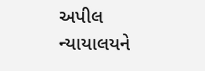અપીલ ન્યાયાલયને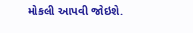મોકલી આપવી જોઇશે.